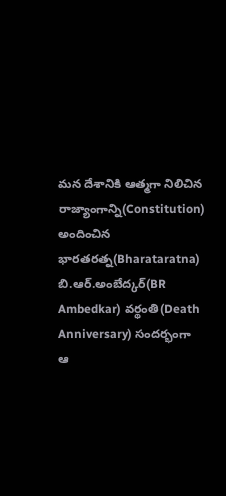మన దేశానికి ఆత్మగా నిలిచిన రాజ్యాంగాన్ని(Constitution) అందించిన భారతరత్న(Bharataratna) బి.ఆర్.అంబేద్కర్(BR Ambedkar) వర్థంతి(Death Anniversary) సందర్భంగా ఆ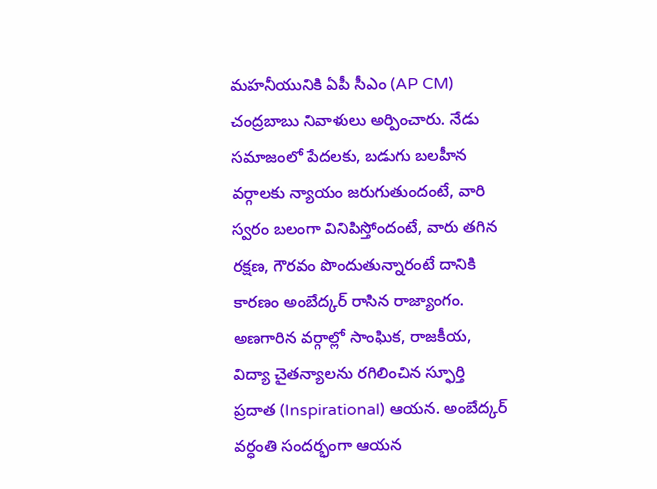మహనీయునికి ఏపీ సీఎం (AP CM) చంద్రబాబు నివాళులు అర్పించారు. నేడు సమాజంలో పేదలకు, బడుగు బలహీన వర్గాలకు న్యాయం జరుగుతుందంటే, వారి స్వరం బలంగా వినిపిస్తోందంటే, వారు తగిన రక్షణ, గౌరవం పొందుతున్నారంటే దానికి కారణం అంబేద్కర్ రాసిన రాజ్యాంగం.
అణగారిన వర్గాల్లో సాంఘిక, రాజకీయ, విద్యా చైతన్యాలను రగిలించిన స్ఫూర్తి ప్రదాత (Inspirational) ఆయన. అంబేద్కర్ వర్ధంతి సందర్భంగా ఆయన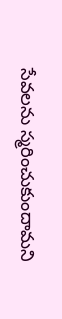సేవలను స్మరించుకుందామని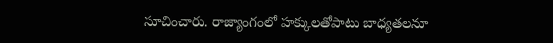సూచించారు. రాజ్యాంగంలో హక్కులతోపాటు బాధ్యతలనూ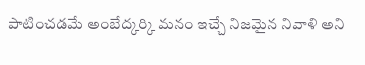పాటించడమే అంబేద్కర్కి మనం ఇచ్చే నిజమైన నివాళి అని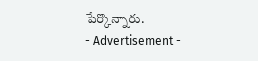పేర్కొన్నారు.
- Advertisement -